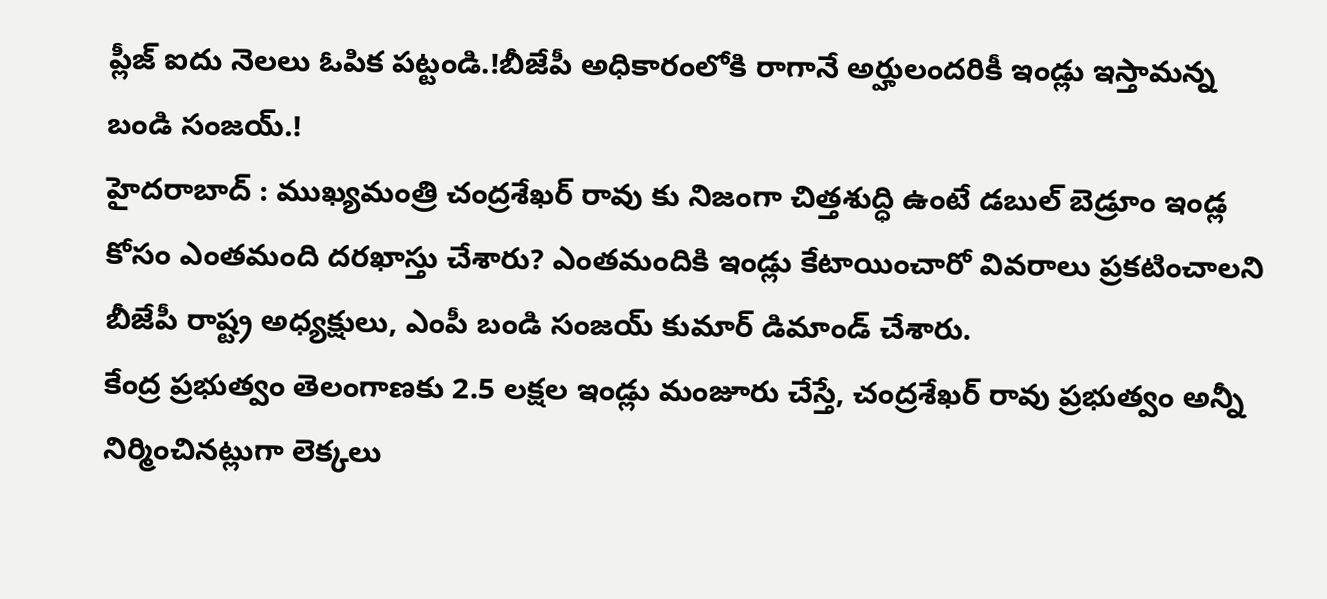ప్లీజ్ ఐదు నెలలు ఓపిక పట్టండి.!బీజేపీ అధికారంలోకి రాగానే అర్హులందరికీ ఇండ్లు ఇస్తామన్న బండి సంజయ్.!
హైదరాబాద్ : ముఖ్యమంత్రి చంద్రశేఖర్ రావు కు నిజంగా చిత్తశుద్ధి ఉంటే డబుల్ బెడ్రూం ఇండ్ల కోసం ఎంతమంది దరఖాస్తు చేశారు? ఎంతమందికి ఇండ్లు కేటాయించారో వివరాలు ప్రకటించాలని బీజేపీ రాష్ట్ర అధ్యక్షులు, ఎంపీ బండి సంజయ్ కుమార్ డిమాండ్ చేశారు.
కేంద్ర ప్రభుత్వం తెలంగాణకు 2.5 లక్షల ఇండ్లు మంజూరు చేస్తే, చంద్రశేఖర్ రావు ప్రభుత్వం అన్నీ నిర్మించినట్లుగా లెక్కలు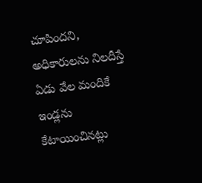చూపిందని, అధికారులను నిలదీస్తే ఏడు వేల మందికే ఇండ్లను కేటాయించినట్లు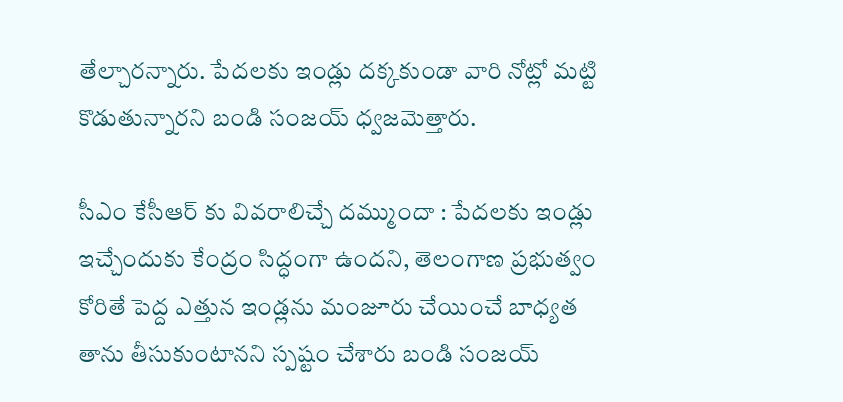తేల్చారన్నారు. పేదలకు ఇండ్లు దక్కకుండా వారి నోట్లో మట్టి కొడుతున్నారని బండి సంజయ్ ధ్వజమెత్తారు.

సీఎం కేసీఆర్ కు వివరాలిచ్చే దమ్ముందా : పేదలకు ఇండ్లు ఇచ్చేందుకు కేంద్రం సిద్ధంగా ఉందని, తెలంగాణ ప్రభుత్వం కోరితే పెద్ద ఎత్తున ఇండ్లను మంజూరు చేయించే బాధ్యత తాను తీసుకుంటానని స్పష్టం చేశారు బండి సంజయ్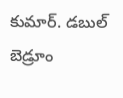కుమార్. డబుల్ బెడ్రూం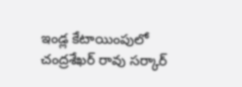ఇండ్ల కేటాయింపులో చంద్రశేఖర్ రావు సర్కార్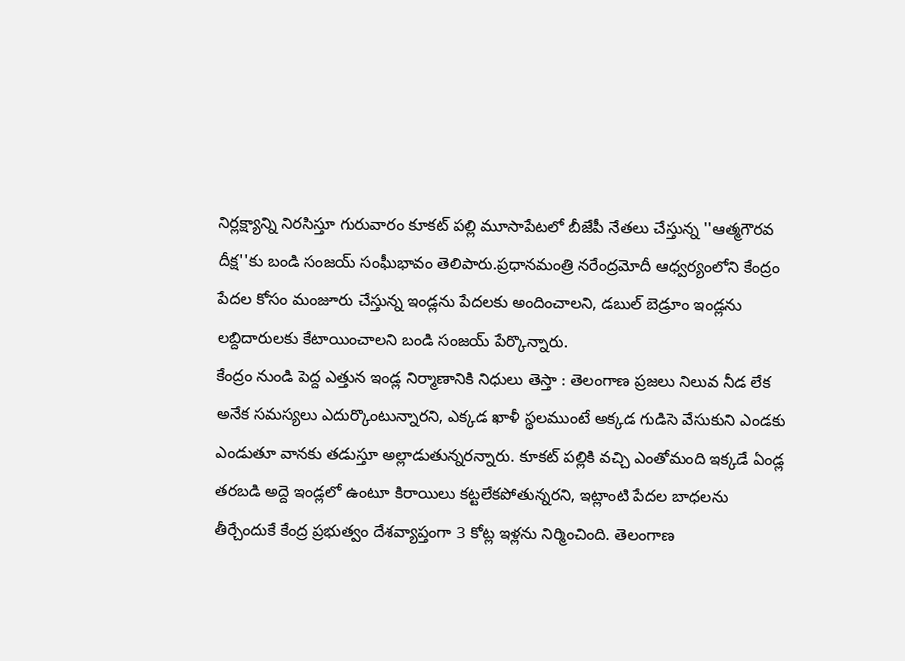నిర్లక్ష్యాన్ని నిరసిస్తూ గురువారం కూకట్ పల్లి మూసాపేటలో బీజేపీ నేతలు చేస్తున్న ''ఆత్మగౌరవ దీక్ష''కు బండి సంజయ్ సంఘీభావం తెలిపారు.ప్రధానమంత్రి నరేంద్రమోదీ ఆధ్వర్యంలోని కేంద్రం పేదల కోసం మంజూరు చేస్తున్న ఇండ్లను పేదలకు అందించాలని, డబుల్ బెడ్రూం ఇండ్లను లబ్దిదారులకు కేటాయించాలని బండి సంజయ్ పేర్కొన్నారు.
కేంద్రం నుండి పెద్ద ఎత్తున ఇండ్ల నిర్మాణానికి నిధులు తెస్తా : తెలంగాణ ప్రజలు నిలువ నీడ లేక అనేక సమస్యలు ఎదుర్కొంటున్నారని, ఎక్కడ ఖాళీ స్థలముంటే అక్కడ గుడిసె వేసుకుని ఎండకు ఎండుతూ వానకు తడుస్తూ అల్లాడుతున్నరన్నారు. కూకట్ పల్లికి వచ్చి ఎంతోమంది ఇక్కడే ఏండ్ల తరబడి అద్దె ఇండ్లలో ఉంటూ కిరాయిలు కట్టలేకపోతున్నరని, ఇట్లాంటి పేదల బాధలను తీర్చేందుకే కేంద్ర ప్రభుత్వం దేశవ్యాప్తంగా 3 కోట్ల ఇళ్లను నిర్మించింది. తెలంగాణ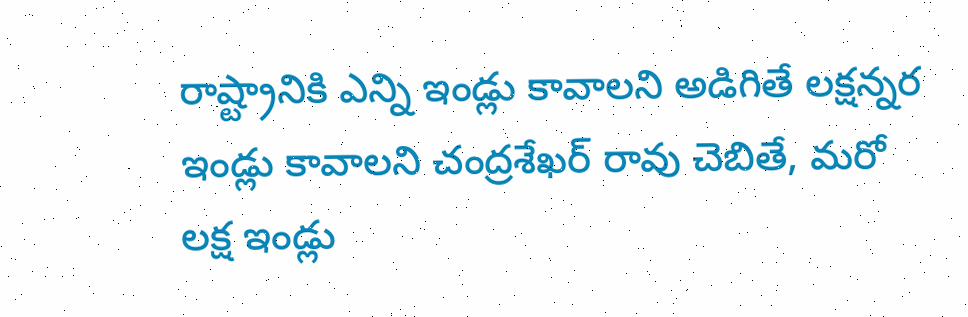రాష్ట్రానికి ఎన్ని ఇండ్లు కావాలని అడిగితే లక్షన్నర ఇండ్లు కావాలని చంద్రశేఖర్ రావు చెబితే, మరో లక్ష ఇండ్లు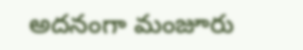అదనంగా మంజూరు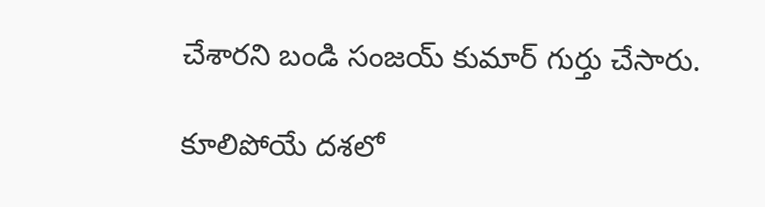చేశారని బండి సంజయ్ కుమార్ గుర్తు చేసారు.

కూలిపోయే దశలో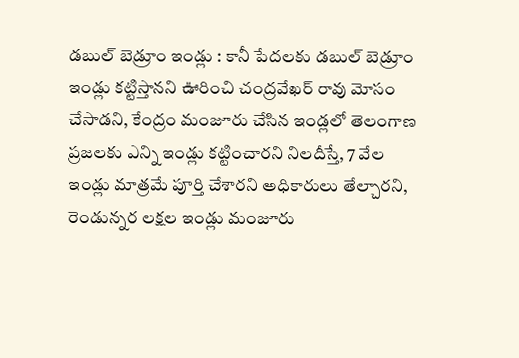డబుల్ బెడ్రూం ఇండ్లు : కానీ పేదలకు డబుల్ బెడ్రూం ఇండ్లు కట్టిస్తానని ఊరించి చంద్రవేఖర్ రావు మోసం చేసాడని, కేంద్రం మంజూరు చేసిన ఇండ్లలో తెలంగాణ ప్రజలకు ఎన్ని ఇండ్లు కట్టించారని నిలదీస్తే, 7 వేల ఇండ్లు మాత్రమే పూర్తి చేశారని అధికారులు తేల్చారని, రెండున్నర లక్షల ఇండ్లు మంజూరు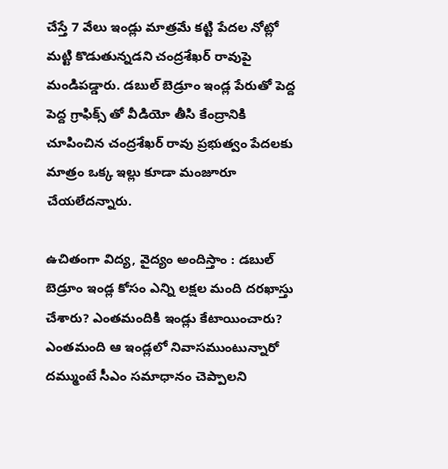చేస్తే 7 వేలు ఇండ్లు మాత్రమే కట్టి పేదల నోట్లో మట్టి కొడుతున్నడని చంద్రశేఖర్ రావుపై మండిపడ్డారు. డబుల్ బెడ్రూం ఇండ్ల పేరుతో పెద్ద పెద్ద గ్రాఫిక్స్ తో వీడియో తీసి కేంద్రానికి చూపించిన చంద్రశేఖర్ రావు ప్రభుత్వం పేదలకు మాత్రం ఒక్క ఇల్లు కూడా మంజూరూ చేయలేదన్నారు.

ఉచితంగా విద్య, వైద్యం అందిస్తాం : డబుల్ బెడ్రూం ఇండ్ల కోసం ఎన్ని లక్షల మంది దరఖాస్తు చేశారు? ఎంతమందికి ఇండ్లు కేటాయించారు? ఎంతమంది ఆ ఇండ్లలో నివాసముంటున్నారో దమ్ముంటే సీఎం సమాధానం చెప్పాలని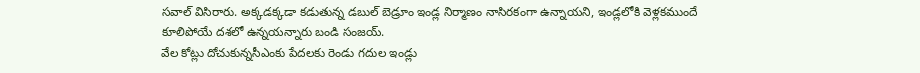సవాల్ విసిరారు. అక్కడక్కడా కడుతున్న డబుల్ బెడ్రూం ఇండ్ల నిర్మాణం నాసిరకంగా ఉన్నాయని, ఇండ్లలోకి వెళ్లకముందే కూలిపోయే దశలో ఉన్నయన్నారు బండి సంజయ్.
వేల కోట్లు దోచుకున్నసీఎంకు పేదలకు రెండు గదుల ఇండ్లు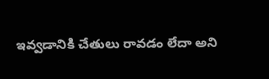ఇవ్వడానికి చేతులు రావడం లేదా అని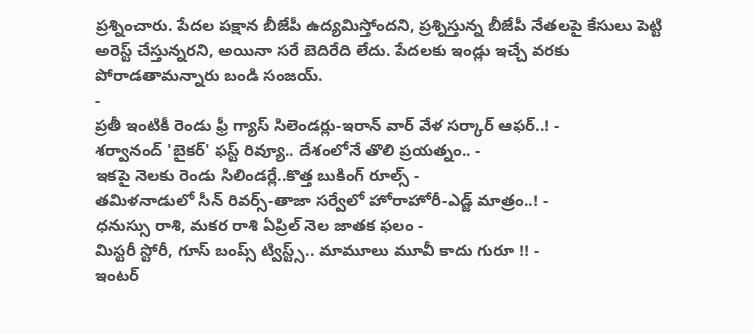ప్రశ్నించారు. పేదల పక్షాన బీజేపీ ఉద్యమిస్తోందని, ప్రశ్నిస్తున్న బీజేపీ నేతలపై కేసులు పెట్టి అరెస్ట్ చేస్తున్నరని, అయినా సరే బెదిరేది లేదు. పేదలకు ఇండ్లు ఇచ్చే వరకు పోరాడతామన్నారు బండి సంజయ్.
-
ప్రతీ ఇంటికీ రెండు ఫ్రీ గ్యాస్ సిలెండర్లు-ఇరాన్ వార్ వేళ సర్కార్ ఆఫర్..! -
శర్వానంద్ 'బైకర్' ఫస్ట్ రివ్యూ.. దేశంలోనే తొలి ప్రయత్నం.. -
ఇకపై నెలకు రెండు సిలిండర్లే..కొత్త బుకింగ్ రూల్స్ -
తమిళనాడులో సీన్ రివర్స్-తాజా సర్వేలో హోరాహోరీ-ఎడ్జ్ మాత్రం..! -
ధనుస్సు రాశి, మకర రాశి ఏప్రిల్ నెల జాతక ఫలం -
మిస్టరీ స్టోరీ, గూస్ బంప్స్ ట్విస్ట్స్.. మామూలు మూవీ కాదు గురూ !! -
ఇంటర్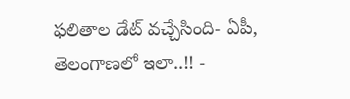ఫలితాల డేట్ వచ్చేసింది- ఏపీ, తెలంగాణలో ఇలా..!! -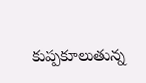కుప్పకూలుతున్న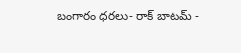బంగారం ధరలు- రాక్ బాటమ్ -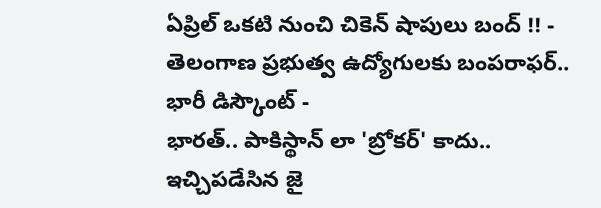ఏప్రిల్ ఒకటి నుంచి చికెన్ షాపులు బంద్ !! -
తెలంగాణ ప్రభుత్వ ఉద్యోగులకు బంపరాఫర్.. భారీ డిస్కౌంట్ -
భారత్.. పాకిస్థాన్ లా 'బ్రోకర్' కాదు.. ఇచ్చిపడేసిన జై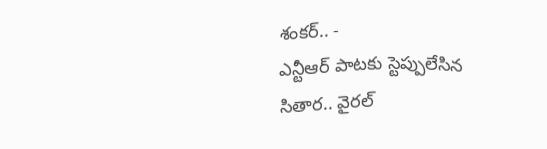శంకర్.. -
ఎన్టీఆర్ పాటకు స్టెప్పులేసిన సితార.. వైరల్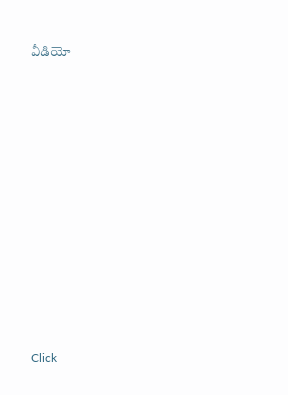వీడియో












Click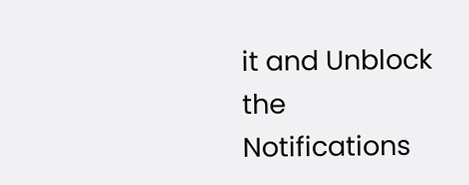it and Unblock the Notifications